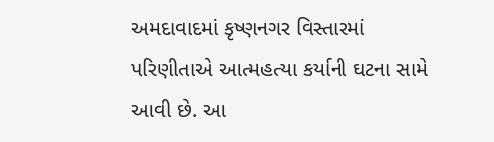અમદાવાદમાં કૃષ્ણનગર વિસ્તારમાં પરિણીતાએ આત્મહત્યા કર્યાની ઘટના સામે આવી છે. આ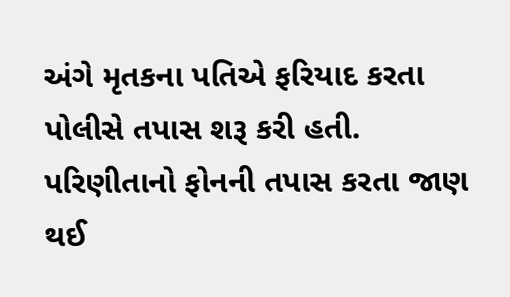અંગે મૃતકના પતિએ ફરિયાદ કરતા પોલીસે તપાસ શરૂ કરી હતી. પરિણીતાનો ફોનની તપાસ કરતા જાણ થઈ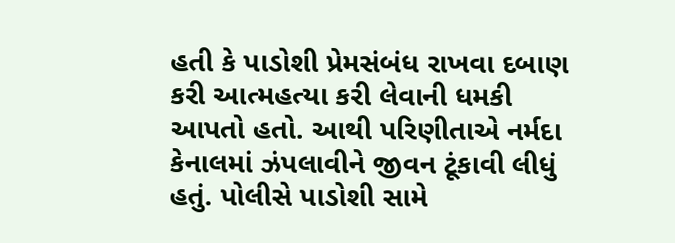હતી કે પાડોશી પ્રેમસંબંધ રાખવા દબાણ કરી આત્મહત્યા કરી લેવાની ધમકી આપતો હતો. આથી પરિણીતાએ નર્મદા કેનાલમાં ઝંપલાવીને જીવન ટૂંકાવી લીધું હતું. પોલીસે પાડોશી સામે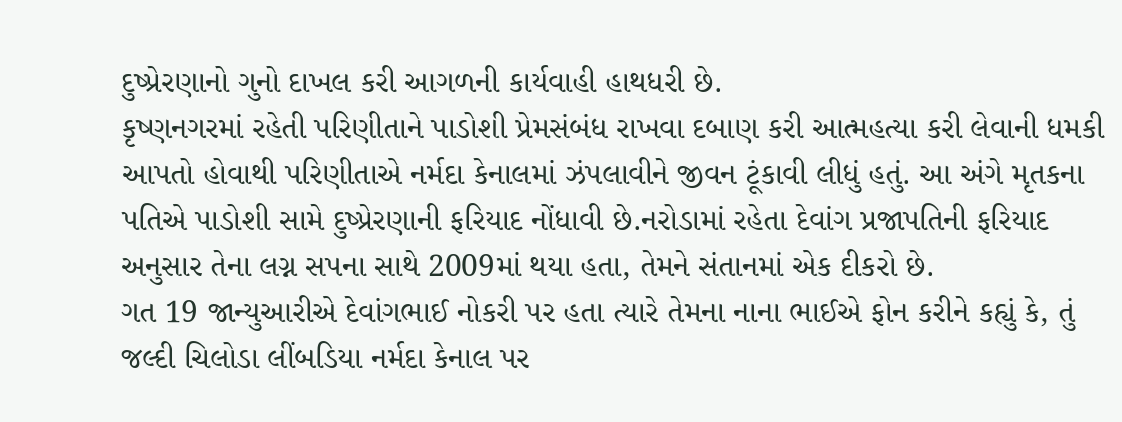દુષ્પ્રેરણાનો ગુનો દાખલ કરી આગળની કાર્યવાહી હાથધરી છે.
કૃષ્ણનગરમાં રહેતી પરિણીતાને પાડોશી પ્રેમસંબંધ રાખવા દબાણ કરી આત્મહત્યા કરી લેવાની ધમકી આપતો હોવાથી પરિણીતાએ નર્મદા કેનાલમાં ઝંપલાવીને જીવન ટૂંકાવી લીધું હતું. આ અંગે મૃતકના પતિએ પાડોશી સામે દુષ્પ્રેરણાની ફરિયાદ નોંધાવી છે.નરોડામાં રહેતા દેવાંગ પ્રજાપતિની ફરિયાદ અનુસાર તેના લગ્ન સપના સાથે 2009માં થયા હતા, તેમને સંતાનમાં એક દીકરો છે.
ગત 19 જાન્યુઆરીએ દેવાંગભાઈ નોકરી પર હતા ત્યારે તેમના નાના ભાઈએ ફોન કરીને કહ્યું કે, તું જલ્દી ચિલોડા લીંબડિયા નર્મદા કેનાલ પર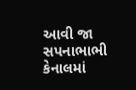આવી જા સપનાભાભી કેનાલમાં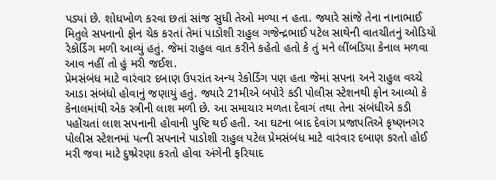પડ્યાં છે. શોધખોળ કરવા છતાં સાંજ સુધી તેઓ મળ્યા ન હતા. જ્યારે સાંજે તેના નાનાભાઈ મિતુલે સપનાનો ફોન ચેક કરતાં તેમાં પાડોશી રાહુલ ગજેન્દ્રભાઈ પટેલ સાથેની વાતચીતનું ઓડિયો રેકોર્ડિંગ મળી આવ્યું હતું. જેમાં રાહુલ વાત કરીને કહેતો હતો કે તું મને લીંબડિયા કેનાલ મળવા આવ નહીં તો હું મરી જઈશ.
પ્રેમસંબંધ માટે વારંવાર દબાણ ઉપરાંત અન્ય રેકોર્ડિંગ પણ હતા જેમાં સપના અને રાહુલ વચ્ચે આડા સંબંધો હોવાનું જણાયું હતું. જ્યારે 21મીએ બપોરે કડી પોલીસ સ્ટેશનથી ફોન આવ્યો કે કેનાલમાંથી એક સ્ત્રીની લાશ મળી છે. આ સમાચાર મળતા દેવાગં તથા તેના સંબંધીએ કડી પહોંચતાં લાશ સપનાની હોવાની પુષ્ટિ થઈ હતી. આ ઘટના બાદ દેવાંગ પ્રજાપતિએ કૃષ્ણનગર પોલીસ સ્ટેશનમાં પત્ની સપનાને પાડોશી રાહુલ પટેલ પ્રેમસંબંધ માટે વારંવાર દબાણ કરતો હોઈ મરી જવા માટે દુષ્પ્રેરણા કરતો હોવા અંગેની ફરિયાદ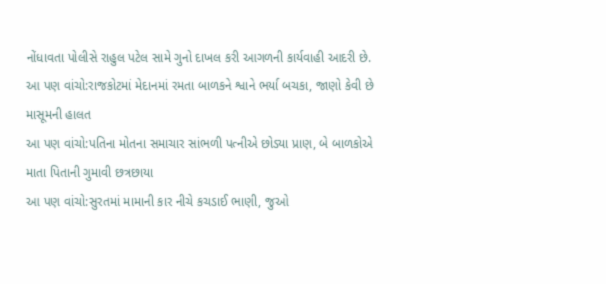નોંધાવતા પોલીસે રાહુલ પટેલ સામે ગુનો દાખલ કરી આગળની કાર્યવાહી આદરી છે.
આ પણ વાંચો:રાજકોટમાં મેદાનમાં રમતા બાળકને શ્વાને ભર્યા બચકા, જાણો કેવી છે માસૂમની હાલત
આ પણ વાંચો:પતિના મોતના સમાચાર સાંભળી પત્નીએ છોડ્યા પ્રાણ, બે બાળકોએ માતા પિતાની ગુમાવી છત્રછાયા
આ પણ વાંચો:સુરતમાં મામાની કાર નીચે કચડાઈ ભાણી, જુઓ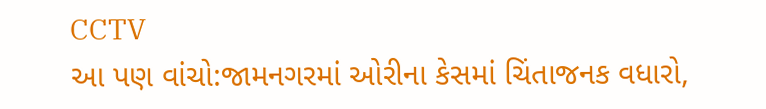CCTV
આ પણ વાંચો:જામનગરમાં ઓરીના કેસમાં ચિંતાજનક વધારો,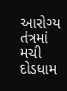આરોગ્ય તંત્રમાં મચી દોડધામ